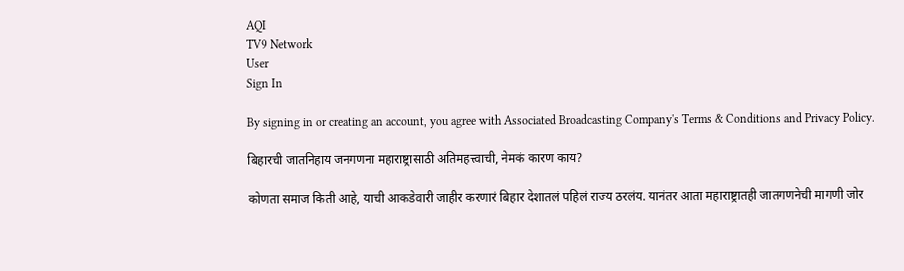AQI
TV9 Network
User
Sign In

By signing in or creating an account, you agree with Associated Broadcasting Company's Terms & Conditions and Privacy Policy.

बिहारची जातनिहाय जनगणना महाराष्ट्रासाठी अतिमहत्त्वाची, नेमकं कारण काय?

कोणता समाज किती आहे, याची आकडेवारी जाहीर करणारं बिहार देशातलं पहिलं राज्य ठरलंय. यानंतर आता महाराष्ट्रातही जातगणनेची मागणी जोर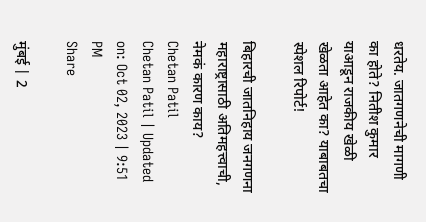धरतेय. जातगणनेची मागणी का होते? नितीश कुमार याआडून राजकीय खेळी खेळता आहेत का? याबाबतचा स्पेशल रिपोर्ट!

बिहारची जातनिहाय जनगणना महाराष्ट्रासाठी अतिमहत्त्वाची, नेमकं कारण काय?
Chetan Patil
Chetan Patil | Updated on: Oct 02, 2023 | 9:51 PM
Share

मुंबई | 2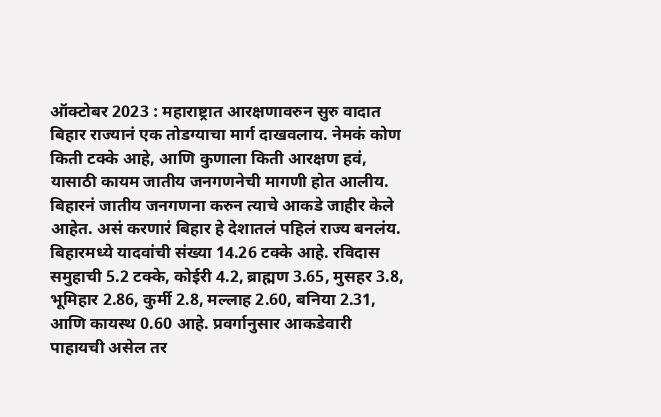ऑक्टोबर 2023 : महाराष्ट्रात आरक्षणावरुन सुरु वादात बिहार राज्यानं एक तोडग्याचा मार्ग दाखवलाय. नेमकं कोण किती टक्के आहे, आणि कुणाला किती आरक्षण हवं, यासाठी कायम जातीय जनगणनेची मागणी होत आलीय. बिहारनं जातीय जनगणना करुन त्याचे आकडे जाहीर केले आहेत. असं करणारं बिहार हे देशातलं पहिलं राज्य बनलंय. बिहारमध्ये यादवांची संख्या 14.26 टक्के आहे. रविदास समुहाची 5.2 टक्के, कोईरी 4.2, ब्राह्मण 3.65, मुसहर 3.8, भूमिहार 2.86, कुर्मी 2.8, मल्लाह 2.60, बनिया 2.31, आणि कायस्थ 0.60 आहे. प्रवर्गानुसार आकडेवारी पाहायची असेल तर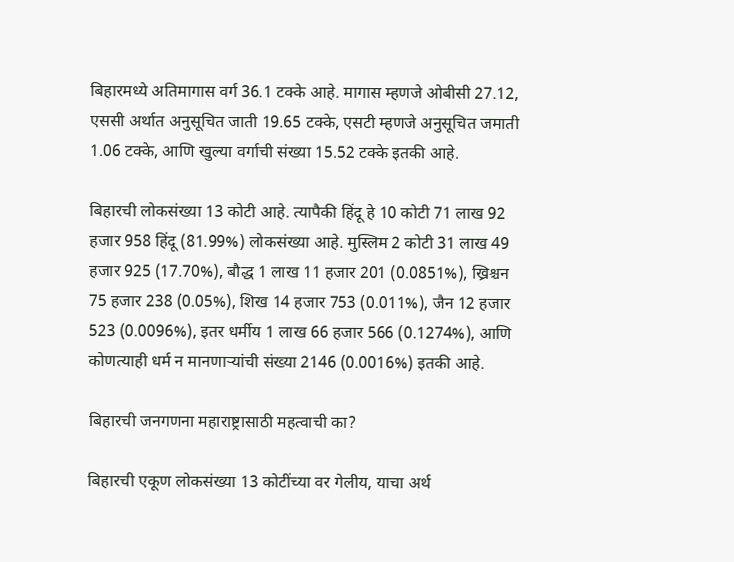बिहारमध्ये अतिमागास वर्ग 36.1 टक्के आहे. मागास म्हणजे ओबीसी 27.12, एससी अर्थात अनुसूचित जाती 19.65 टक्के, एसटी म्हणजे अनुसूचित जमाती 1.06 टक्के, आणि खुल्या वर्गाची संख्या 15.52 टक्के इतकी आहे.

बिहारची लोकसंख्या 13 कोटी आहे. त्यापैकी हिंदू हे 10 कोटी 71 लाख 92 हजार 958 हिंदू (81.99%) लोकसंख्या आहे. मुस्लिम 2 कोटी 31 लाख 49 हजार 925 (17.70%), बौद्ध 1 लाख 11 हजार 201 (0.0851%), ख्रिश्चन 75 हजार 238 (0.05%), शिख 14 हजार 753 (0.011%), जैन 12 हजार 523 (0.0096%), इतर धर्मीय 1 लाख 66 हजार 566 (0.1274%), आणि कोणत्याही धर्म न मानणाऱ्यांची संख्या 2146 (0.0016%) इतकी आहे.

बिहारची जनगणना महाराष्ट्रासाठी महत्वाची का?

बिहारची एकूण लोकसंख्या 13 कोटींच्या वर गेलीय, याचा अर्थ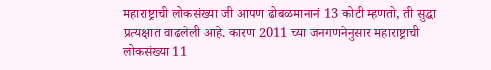महाराष्ट्राची लोकसंख्या जी आपण ढोबळमानानं 13 कोटी म्हणतो, ती सुद्धा प्रत्यक्षात वाढलेली आहे. कारण 2011 च्या जनगणनेनुसार महाराष्ट्राची लोकसंख्या 11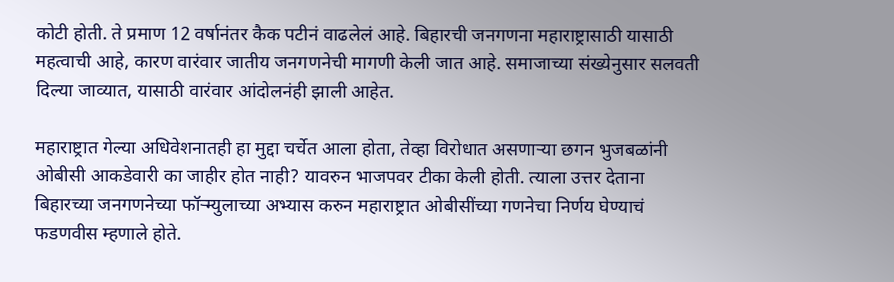कोटी होती. ते प्रमाण 12 वर्षानंतर कैक पटीनं वाढलेलं आहे. बिहारची जनगणना महाराष्ट्रासाठी यासाठी महत्वाची आहे, कारण वारंवार जातीय जनगणनेची मागणी केली जात आहे. समाजाच्या संख्येनुसार सलवती दिल्या जाव्यात, यासाठी वारंवार आंदोलनंही झाली आहेत.

महाराष्ट्रात गेल्या अधिवेशनातही हा मुद्दा चर्चेत आला होता, तेव्हा विरोधात असणाऱ्या छगन भुजबळांनी ओबीसी आकडेवारी का जाहीर होत नाही? यावरुन भाजपवर टीका केली होती. त्याला उत्तर देताना बिहारच्या जनगणनेच्या फॉऱ्म्युलाच्या अभ्यास करुन महाराष्ट्रात ओबीसींच्या गणनेचा निर्णय घेण्याचं फडणवीस म्हणाले होते.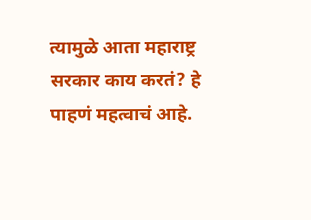त्यामुळे आता महाराष्ट्र सरकार काय करतं? हे पाहणं महत्वाचं आहे.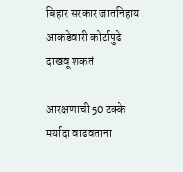बिहार सरकार जातनिहाय आकडेवारी कोर्टापुढे दाखवू शकतं

आरक्षणाची 50 टक्के मर्यादा वाढवताना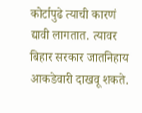कोर्टापुढे त्याची कारणं द्यावी लागतात. त्यावर बिहार सरकार जातनिहाय आकडेवारी दाखवू शकते.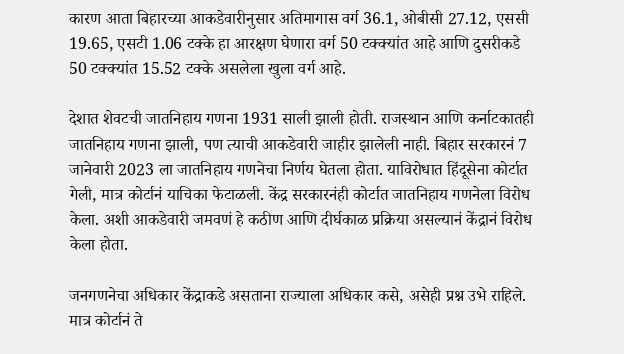कारण आता बिहारच्या आकडेवारीनुसार अतिमागास वर्ग 36.1, ओबीसी 27.12, एससी 19.65, एसटी 1.06 टक्के हा आरक्षण घेणारा वर्ग 50 टक्क्यांत आहे आणि दुसरीकडे 50 टक्क्यांत 15.52 टक्के असलेला खुला वर्ग आहे.

देशात शेवटची जातनिहाय गणना 1931 साली झाली होती. राजस्थान आणि कर्नाटकातही जातनिहाय गणना झाली, पण त्याची आकडेवारी जाहीर झालेली नाही. बिहार सरकारनं 7 जानेवारी 2023 ला जातनिहाय गणनेचा निर्णय घेतला होता. याविरोधात हिंदूसेना कोर्टात गेली, मात्र कोर्टानं याचिका फेटाळली. केंद्र सरकारनंही कोर्टात जातनिहाय गणनेला विरोध केला. अशी आकडेवारी जमवणं हे कठीण आणि दीर्घकाळ प्रक्रिया असल्यानं केंद्रानं विरोध केला होता.

जनगणनेचा अधिकार केंद्राकडे असताना राज्याला अधिकार कसे, असेही प्रश्न उभे राहिले. मात्र कोर्टानं ते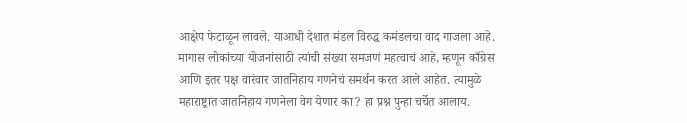आक्षेप फेटाळून लावले. याआधी देशात मंडल विरुद्ध कमंडलचा वाद गाजला आहे. मागास लोकांच्या योजनांसाठी त्यांची संख्या समजणं महत्वाचं आहे, म्हणून काँग्रेस आणि इतर पक्ष वारंवार जातनिहाय गणनेचं समर्थन करत आले आहेत. त्यामुळे महाराष्ट्रात जातनिहाय गणनेला वेग येणार का? हा प्रश्न पुन्हा चर्चेत आलाय.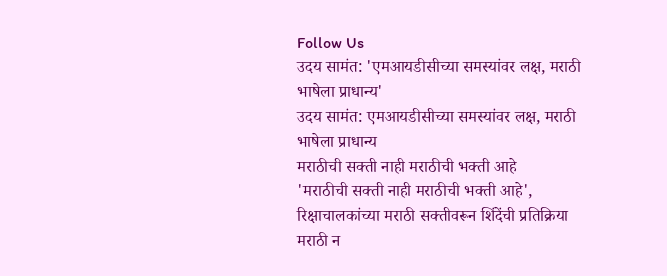Follow Us
उदय सामंत: 'एमआयडीसीच्या समस्यांवर लक्ष, मराठी भाषेला प्राधान्य'
उदय सामंत: एमआयडीसीच्या समस्यांवर लक्ष, मराठी भाषेला प्राधान्य
मराठीची सक्ती नाही मराठीची भक्ती आहे
'मराठीची सक्ती नाही मराठीची भक्ती आहे', रिक्षाचालकांच्या मराठी सक्तीवरून शिंदेंची प्रतिक्रिया
मराठी न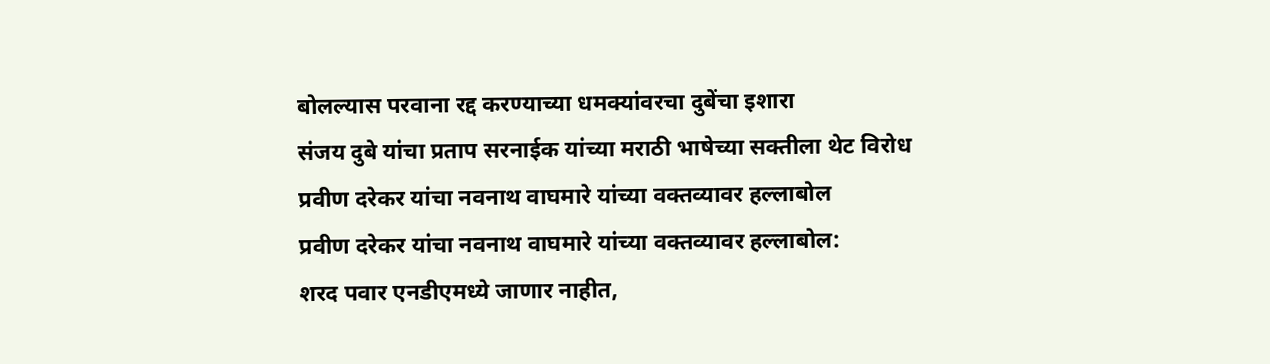बोलल्यास परवाना रद्द करण्याच्या धमक्यांवरचा दुबेंचा इशारा
संजय दुबे यांचा प्रताप सरनाईक यांच्या मराठी भाषेच्या सक्तीला थेट विरोध
प्रवीण दरेकर यांचा नवनाथ वाघमारे यांच्या वक्तव्यावर हल्लाबोल
प्रवीण दरेकर यांचा नवनाथ वाघमारे यांच्या वक्तव्यावर हल्लाबोल:
शरद पवार एनडीएमध्ये जाणार नाहीत,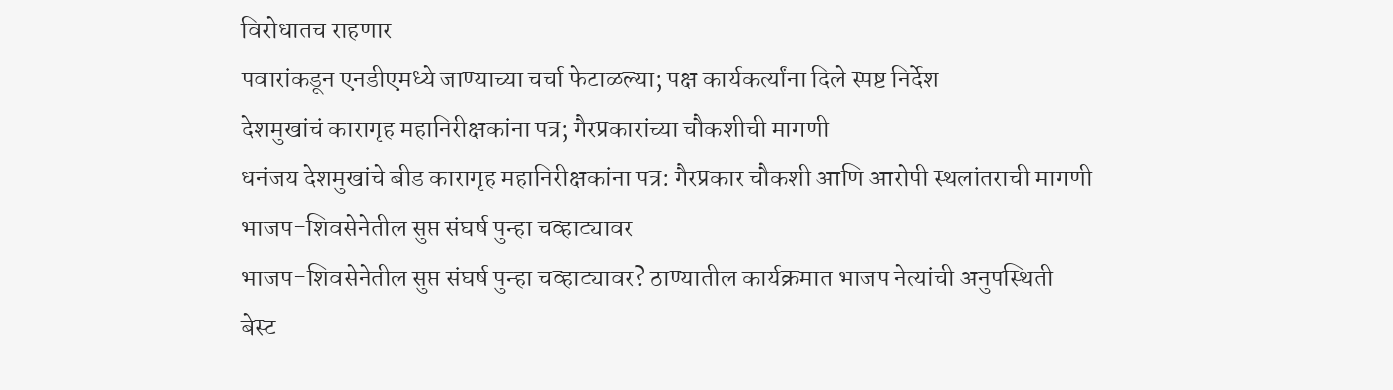विरोधातच राहणार
पवारांकडून एनडीएमध्ये जाण्याच्या चर्चा फेटाळल्या; पक्ष कार्यकर्त्यांना दिले स्पष्ट निर्देश
देशमुखांचं कारागृह महानिरीक्षकांना पत्र; गैरप्रकारांच्या चौकशीची मागणी
धनंजय देशमुखांचे बीड कारागृह महानिरीक्षकांना पत्र: गैरप्रकार चौकशी आणि आरोपी स्थलांतराची मागणी
भाजप-शिवसेनेतील सुप्त संघर्ष पुन्हा चव्हाट्यावर
भाजप-शिवसेनेतील सुप्त संघर्ष पुन्हा चव्हाट्यावर? ठाण्यातील कार्यक्रमात भाजप नेत्यांची अनुपस्थिती
बेस्ट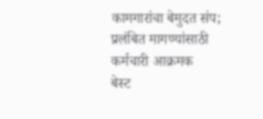कामगारांचा बेमुदत संप; प्रलंबित मागण्यांसाठी कर्मचारी आक्रमक
बेस्ट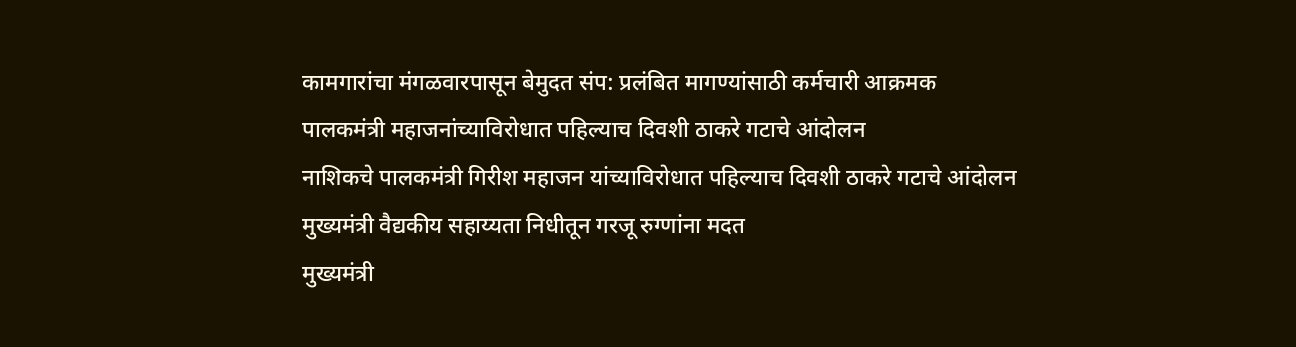कामगारांचा मंगळवारपासून बेमुदत संप: प्रलंबित मागण्यांसाठी कर्मचारी आक्रमक
पालकमंत्री महाजनांच्याविरोधात पहिल्याच दिवशी ठाकरे गटाचे आंदोलन
नाशिकचे पालकमंत्री गिरीश महाजन यांच्याविरोधात पहिल्याच दिवशी ठाकरे गटाचे आंदोलन
मुख्यमंत्री वैद्यकीय सहाय्यता निधीतून गरजू रुग्णांना मदत
मुख्यमंत्री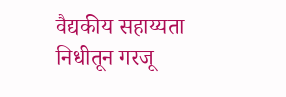वैद्यकीय सहाय्यता निधीतून गरजू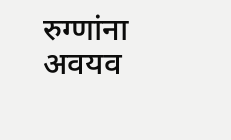रुग्णांना अवयव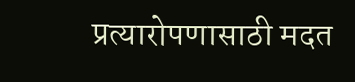प्रत्यारोपणासाठी मदत